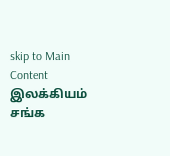skip to Main Content
இலக்கியம்
சங்க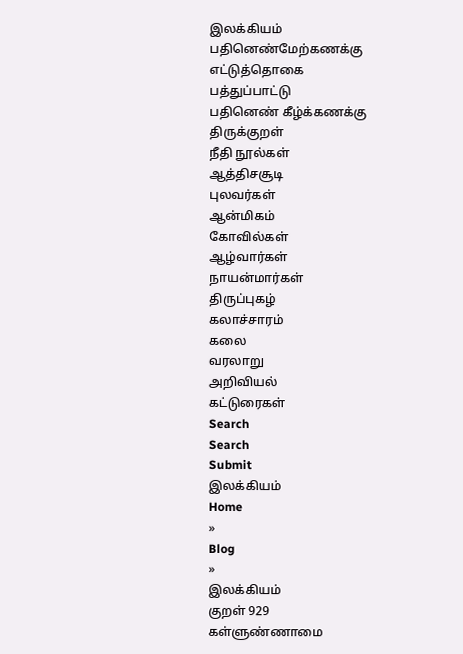இலக்கியம்
பதினெண்மேற்கணக்கு
எட்டுத்தொகை
பத்துப்பாட்டு
பதினெண் கீழ்க்கணக்கு
திருக்குறள்
நீதி நூல்கள்
ஆத்திசசூடி
புலவர்கள்
ஆன்மிகம்
கோவில்கள்
ஆழ்வார்கள்
நாயன்மார்கள்
திருப்புகழ்
கலாச்சாரம்
கலை
வரலாறு
அறிவியல்
கட்டுரைகள்
Search
Search
Submit
இலக்கியம்
Home
»
Blog
»
இலக்கியம்
குறள் 929
கள்ளுண்ணாமை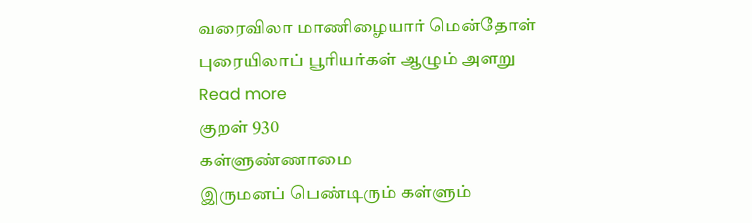வரைவிலா மாணிழையார் மென்தோள் புரையிலாப் பூரியர்கள் ஆழும் அளறு
Read more
குறள் 930
கள்ளுண்ணாமை
இருமனப் பெண்டிரும் கள்ளும்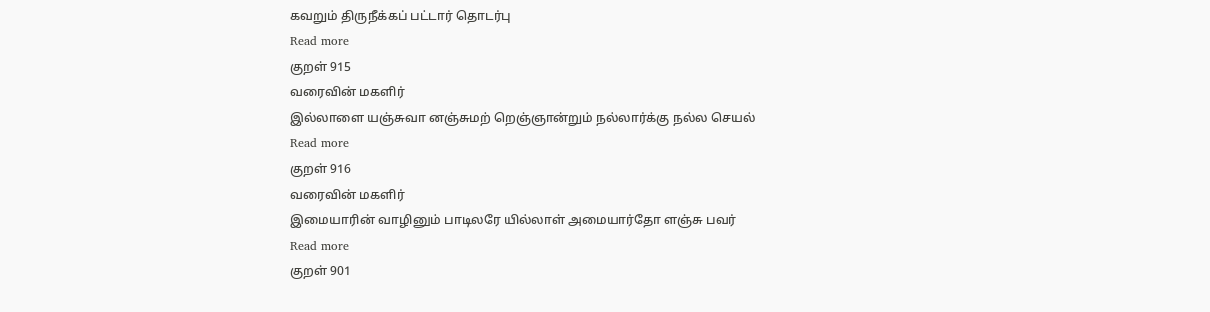கவறும் திருநீக்கப் பட்டார் தொடர்பு
Read more
குறள் 915
வரைவின் மகளிர்
இல்லாளை யஞ்சுவா னஞ்சுமற் றெஞ்ஞான்றும் நல்லார்க்கு நல்ல செயல்
Read more
குறள் 916
வரைவின் மகளிர்
இமையாரின் வாழினும் பாடிலரே யில்லாள் அமையார்தோ ளஞ்சு பவர்
Read more
குறள் 901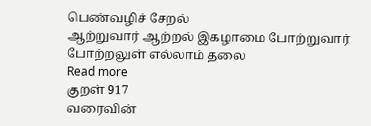பெண்வழிச் சேறல்
ஆற்றுவார் ஆற்றல் இகழாமை போற்றுவார் போற்றலுள் எல்லாம் தலை
Read more
குறள் 917
வரைவின்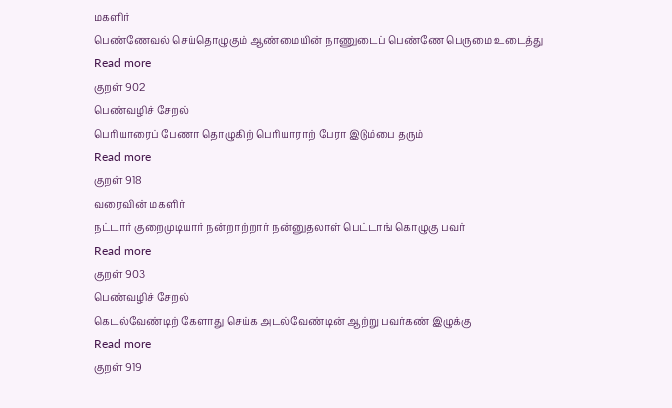மகளிர்
பெண்ணேவல் செய்தொழுகும் ஆண்மையின் நாணுடைப் பெண்ணே பெருமை உடைத்து
Read more
குறள் 902
பெண்வழிச் சேறல்
பெரியாரைப் பேணா தொழுகிற் பெரியாராற் பேரா இடும்பை தரும்
Read more
குறள் 918
வரைவின் மகளிர்
நட்டார் குறைமுடியார் நன்றாற்றார் நன்னுதலாள் பெட்டாங் கொழுகு பவர்
Read more
குறள் 903
பெண்வழிச் சேறல்
கெடல்வேண்டிற் கேளாது செய்க அடல்வேண்டின் ஆற்று பவர்கண் இழுக்கு
Read more
குறள் 919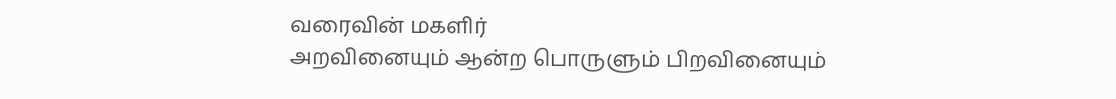வரைவின் மகளிர்
அறவினையும் ஆன்ற பொருளும் பிறவினையும்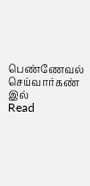பெண்ணேவல் செய்வார்கண் இல்
Read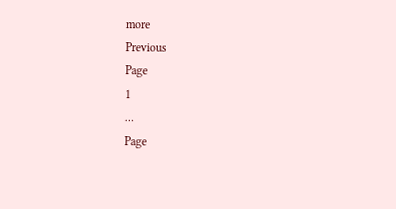more
Previous
Page
1
…
Page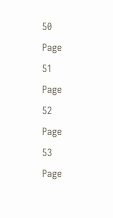50
Page
51
Page
52
Page
53
Page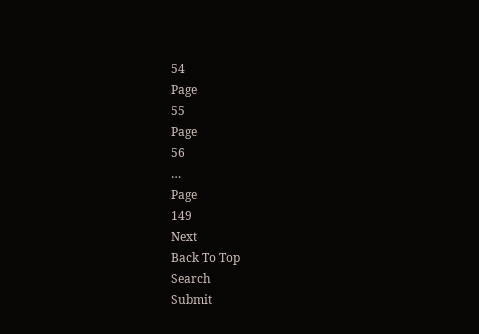54
Page
55
Page
56
…
Page
149
Next
Back To Top
Search
Submit